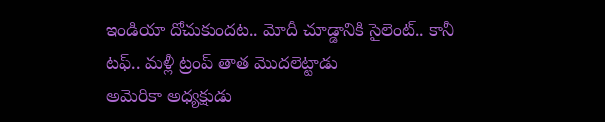ఇండియా దోచుకుందట.. మోదీ చూడ్డానికి సైలెంట్.. కానీ టఫ్.. మళ్లీ ట్రంప్ తాత మొదలెట్టాడు
అమెరికా అధ్యక్షుడు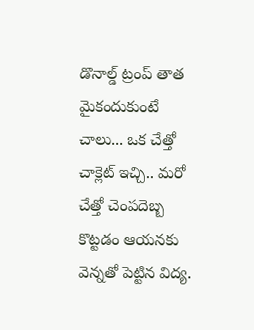డొనాల్డ్ ట్రంప్ తాత మైకందుకుంటే చాలు... ఒక చేత్తో చాక్లెట్ ఇచ్చి.. మరో చేత్తో చెంపదెబ్బ కొట్టడం ఆయనకు వెన్నతో పెట్టిన విద్య.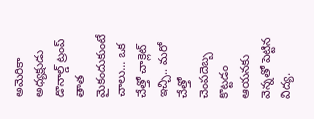అమెరికా అధ్యక్షుడు డొనాల్డ్ ట్రంప్ తాత మైకందుకుంటే చాలు... ఒక చేత్తో చాక్లెట్ ఇచ్చి.. మరో చేత్తో చెంపదెబ్బ కొట్టడం ఆయనకు వెన్నతో పెట్టిన విద్య.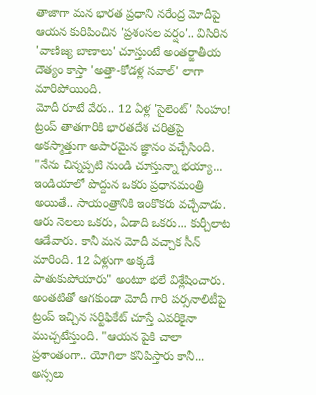తాజాగా మన భారత ప్రధాని నరేంద్ర మోదీపై ఆయన కురిపించిన 'ప్రశంసల వర్షం'.. విసిరిన 'వాణిజ్య బాణాలు' చూస్తుంటే అంతర్జాతీయ దౌత్యం కాస్తా 'అత్తా-కోడళ్ల సవాల్' లాగా మారిపోయింది.
మోదీ రూటే వేరు.. 12 ఏళ్ల 'సైలెంట్' సింహం!
ట్రంప్ తాతగారికి భారతదేశ చరిత్రపై అకస్మాత్తుగా అపారమైన జ్ఞానం వచ్చేసింది. "నేను చిన్నప్పటి నుండి చూస్తున్నా భయ్యా... ఇండియాలో పొద్దున ఒకరు ప్రధానమంత్రి అయితే.. సాయంత్రానికి ఇంకొకరు వచ్చేవాడు. ఆరు నెలలు ఒకరు, ఏడాది ఒకరు... కుర్చీలాట ఆడేవారు. కానీ మన మోదీ వచ్చాక సీన్ మారింది. 12 ఏళ్లుగా అక్కడే పాతుకుపోయారు" అంటూ భలే విశ్లేషించారు. అంతటితో ఆగకుండా మోదీ గారి పర్సనాలిటీపై ట్రంప్ ఇచ్చిన సర్టిఫికేట్ చూస్తే ఎవరికైనా ముచ్చటేస్తుంది. "ఆయన పైకి చాలా ప్రశాంతంగా.. యోగిలా కనిపిస్తారు కానీ... అస్సలు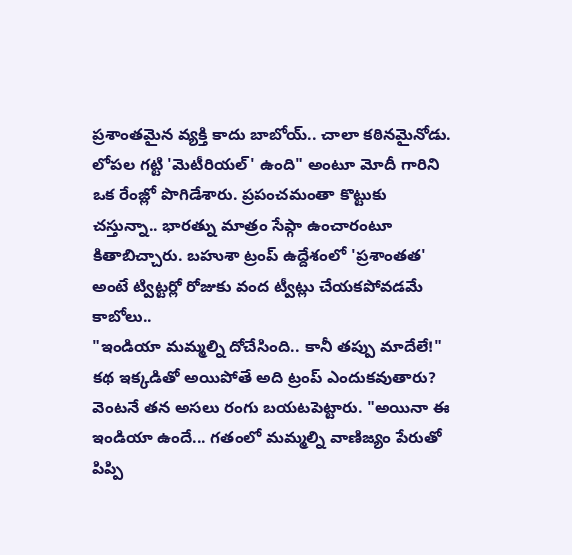ప్రశాంతమైన వ్యక్తి కాదు బాబోయ్.. చాలా కఠినమైనోడు. లోపల గట్టి 'మెటీరియల్' ఉంది" అంటూ మోదీ గారిని ఒక రేంజ్లో పొగిడేశారు. ప్రపంచమంతా కొట్టుకు చస్తున్నా.. భారత్ను మాత్రం సేఫ్గా ఉంచారంటూ కితాబిచ్చారు. బహుశా ట్రంప్ ఉద్దేశంలో 'ప్రశాంతత' అంటే ట్విట్టర్లో రోజుకు వంద ట్వీట్లు చేయకపోవడమే కాబోలు..
"ఇండియా మమ్మల్ని దోచేసింది.. కానీ తప్పు మాదేలే!"
కథ ఇక్కడితో అయిపోతే అది ట్రంప్ ఎందుకవుతారు? వెంటనే తన అసలు రంగు బయటపెట్టారు. "అయినా ఈ ఇండియా ఉందే... గతంలో మమ్మల్ని వాణిజ్యం పేరుతో పిప్పి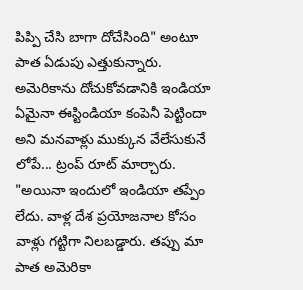పిప్పి చేసి బాగా దోచేసింది" అంటూ పాత ఏడుపు ఎత్తుకున్నారు. అమెరికాను దోచుకోవడానికి ఇండియా ఏమైనా ఈస్టిండియా కంపెనీ పెట్టిందా అని మనవాళ్లు ముక్కున వేలేసుకునే లోపే... ట్రంప్ రూట్ మార్చారు. "అయినా ఇందులో ఇండియా తప్పేం లేదు. వాళ్ల దేశ ప్రయోజనాల కోసం వాళ్లు గట్టిగా నిలబడ్డారు. తప్పు మా పాత అమెరికా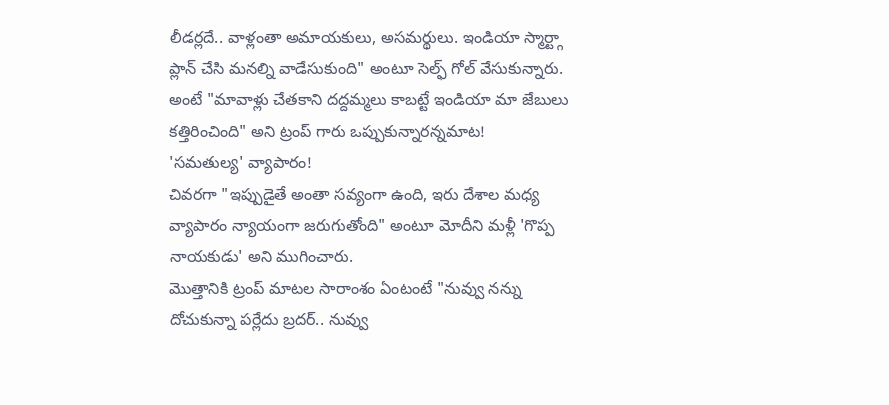లీడర్లదే.. వాళ్లంతా అమాయకులు, అసమర్థులు. ఇండియా స్మార్ట్గా ప్లాన్ చేసి మనల్ని వాడేసుకుంది" అంటూ సెల్ఫ్ గోల్ వేసుకున్నారు. అంటే "మావాళ్లు చేతకాని దద్దమ్మలు కాబట్టే ఇండియా మా జేబులు కత్తిరించింది" అని ట్రంప్ గారు ఒప్పుకున్నారన్నమాట!
'సమతుల్య' వ్యాపారం!
చివరగా "ఇప్పుడైతే అంతా సవ్యంగా ఉంది, ఇరు దేశాల మధ్య వ్యాపారం న్యాయంగా జరుగుతోంది" అంటూ మోదీని మళ్లీ 'గొప్ప నాయకుడు' అని ముగించారు.
మొత్తానికి ట్రంప్ మాటల సారాంశం ఏంటంటే "నువ్వు నన్ను దోచుకున్నా పర్లేదు బ్రదర్.. నువ్వు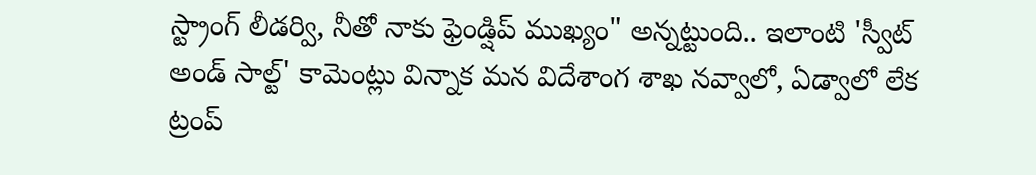స్ట్రాంగ్ లీడర్వి, నీతో నాకు ఫ్రెండ్షిప్ ముఖ్యం" అన్నట్టుంది.. ఇలాంటి 'స్వీట్ అండ్ సాల్ట్' కామెంట్లు విన్నాక మన విదేశాంగ శాఖ నవ్వాలో, ఏడ్వాలో లేక ట్రంప్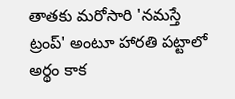తాతకు మరోసారి 'నమస్తే ట్రంప్' అంటూ హారతి పట్టాలో అర్థం కాక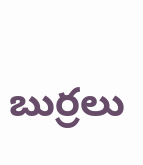బుర్రలు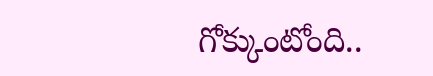గోక్కుంటోంది..